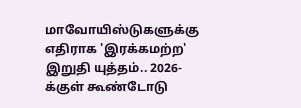மாவோயிஸ்டுகளுக்கு எதிராக 'இரக்கமற்ற' இறுதி யுத்தம்.. 2026-க்குள் கூண்டோடு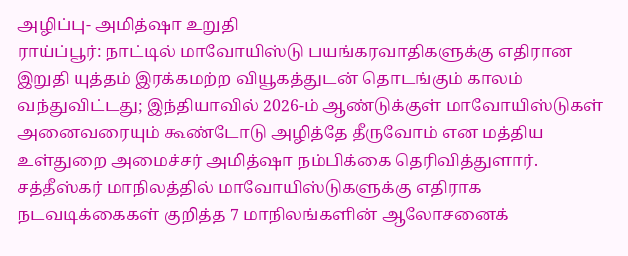அழிப்பு- அமித்ஷா உறுதி
ராய்ப்பூர்: நாட்டில் மாவோயிஸ்டு பயங்கரவாதிகளுக்கு எதிரான இறுதி யுத்தம் இரக்கமற்ற வியூகத்துடன் தொடங்கும் காலம் வந்துவிட்டது; இந்தியாவில் 2026-ம் ஆண்டுக்குள் மாவோயிஸ்டுகள் அனைவரையும் கூண்டோடு அழித்தே தீருவோம் என மத்திய உள்துறை அமைச்சர் அமித்ஷா நம்பிக்கை தெரிவித்துளார். சத்தீஸ்கர் மாநிலத்தில் மாவோயிஸ்டுகளுக்கு எதிராக நடவடிக்கைகள் குறித்த 7 மாநிலங்களின் ஆலோசனைக்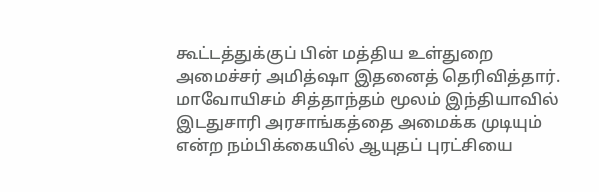கூட்டத்துக்குப் பின் மத்திய உள்துறை அமைச்சர் அமித்ஷா இதனைத் தெரிவித்தார்.
மாவோயிசம் சித்தாந்தம் மூலம் இந்தியாவில் இடதுசாரி அரசாங்கத்தை அமைக்க முடியும் என்ற நம்பிக்கையில் ஆயுதப் புரட்சியை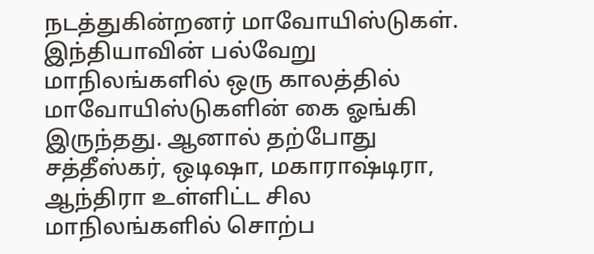நடத்துகின்றனர் மாவோயிஸ்டுகள். இந்தியாவின் பல்வேறு மாநிலங்களில் ஒரு காலத்தில் மாவோயிஸ்டுகளின் கை ஓங்கி இருந்தது. ஆனால் தற்போது சத்தீஸ்கர், ஒடிஷா, மகாராஷ்டிரா, ஆந்திரா உள்ளிட்ட சில மாநிலங்களில் சொற்ப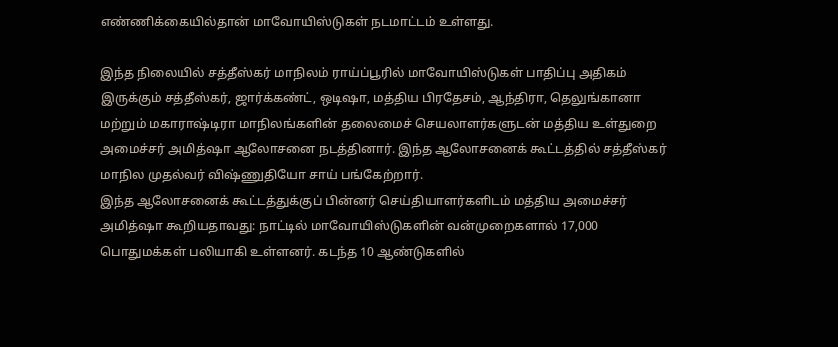எண்ணிக்கையில்தான் மாவோயிஸ்டுகள் நடமாட்டம் உள்ளது.

இந்த நிலையில் சத்தீஸ்கர் மாநிலம் ராய்ப்பூரில் மாவோயிஸ்டுகள் பாதிப்பு அதிகம் இருக்கும் சத்தீஸ்கர், ஜார்க்கண்ட், ஒடிஷா, மத்திய பிரதேசம், ஆந்திரா, தெலுங்கானா மற்றும் மகாராஷ்டிரா மாநிலங்களின் தலைமைச் செயலாளர்களுடன் மத்திய உள்துறை அமைச்சர் அமித்ஷா ஆலோசனை நடத்தினார். இந்த ஆலோசனைக் கூட்டத்தில் சத்தீஸ்கர் மாநில முதல்வர் விஷ்ணுதியோ சாய் பங்கேற்றார்.
இந்த ஆலோசனைக் கூட்டத்துக்குப் பின்னர் செய்தியாளர்களிடம் மத்திய அமைச்சர் அமித்ஷா கூறியதாவது: நாட்டில் மாவோயிஸ்டுகளின் வன்முறைகளால் 17,000 பொதுமக்கள் பலியாகி உள்ளனர். கடந்த 10 ஆண்டுகளில்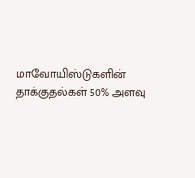மாவோயிஸ்டுகளின் தாக்குதல்கள் 50% அளவு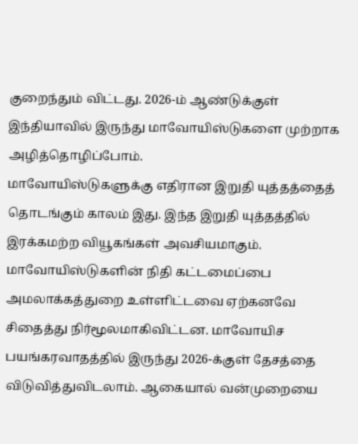குறைந்தும் விட்டது. 2026-ம் ஆண்டுக்குள் இந்தியாவில் இருந்து மாவோயிஸ்டுகளை முற்றாக அழித்தொழிப்போம்.
மாவோயிஸ்டுகளுக்கு எதிரான இறுதி யுத்தத்தைத் தொடங்கும் காலம் இது. இந்த இறுதி யுத்தத்தில் இரக்கமற்ற வியூகங்கள் அவசியமாகும். மாவோயிஸ்டுகளின் நிதி கட்டமைப்பை அமலாக்கத்துறை உள்ளிட்டவை ஏற்கனவே சிதைத்து நிர்மூலமாகிவிட்டன. மாவோயிச பயங்கரவாதத்தில் இருந்து 2026-க்குள் தேசத்தை விடுவித்துவிடலாம். ஆகையால் வன்முறையை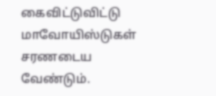கைவிட்டுவிட்டு மாவோயிஸ்டுகள் சரணடைய வேண்டும்.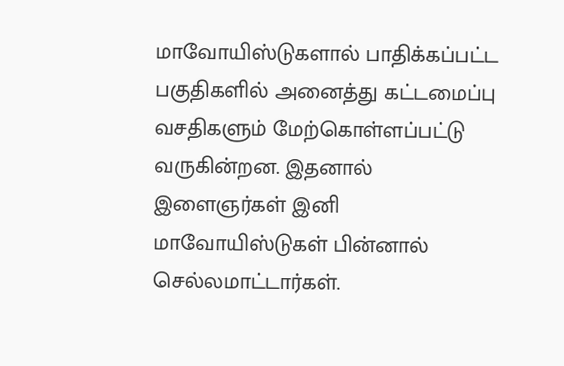மாவோயிஸ்டுகளால் பாதிக்கப்பட்ட பகுதிகளில் அனைத்து கட்டமைப்பு வசதிகளும் மேற்கொள்ளப்பட்டு வருகின்றன. இதனால் இளைஞர்கள் இனி மாவோயிஸ்டுகள் பின்னால் செல்லமாட்டார்கள்.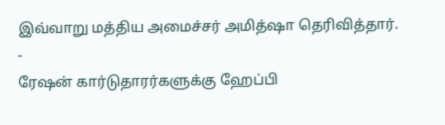இவ்வாறு மத்திய அமைச்சர் அமித்ஷா தெரிவித்தார்.
-
ரேஷன் கார்டுதாரர்களுக்கு ஹேப்பி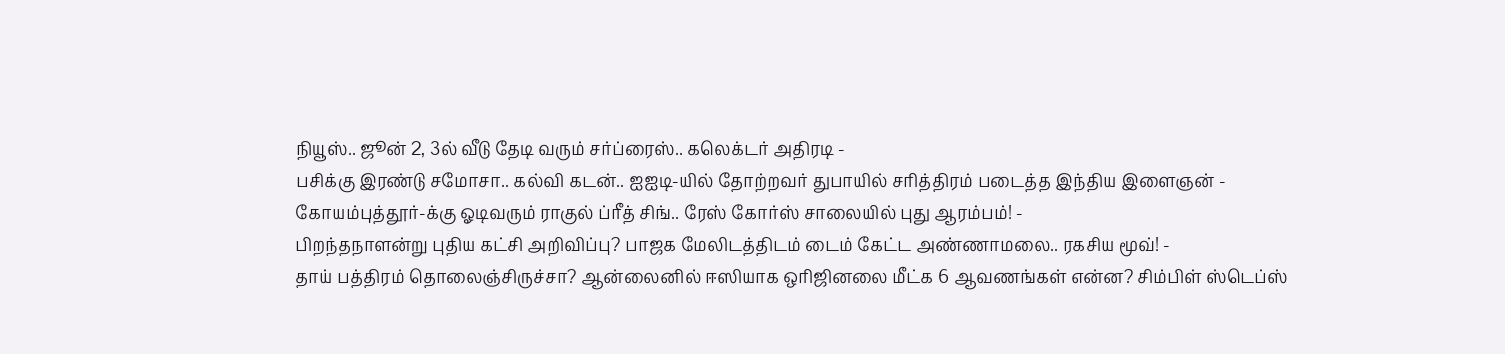நியூஸ்.. ஜூன் 2, 3ல் வீடு தேடி வரும் சர்ப்ரைஸ்.. கலெக்டர் அதிரடி -
பசிக்கு இரண்டு சமோசா.. கல்வி கடன்.. ஐஐடி-யில் தோற்றவர் துபாயில் சரித்திரம் படைத்த இந்திய இளைஞன் -
கோயம்புத்தூர்-க்கு ஓடிவரும் ராகுல் ப்ரீத் சிங்.. ரேஸ் கோர்ஸ் சாலையில் புது ஆரம்பம்! -
பிறந்தநாளன்று புதிய கட்சி அறிவிப்பு? பாஜக மேலிடத்திடம் டைம் கேட்ட அண்ணாமலை.. ரகசிய மூவ்! -
தாய் பத்திரம் தொலைஞ்சிருச்சா? ஆன்லைனில் ஈஸியாக ஒரிஜினலை மீட்க 6 ஆவணங்கள் என்ன? சிம்பிள் ஸ்டெப்ஸ்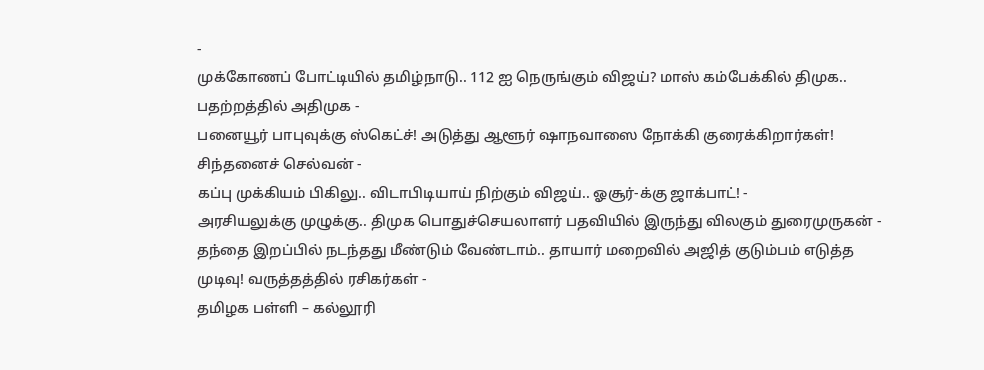-
முக்கோணப் போட்டியில் தமிழ்நாடு.. 112 ஐ நெருங்கும் விஜய்? மாஸ் கம்பேக்கில் திமுக.. பதற்றத்தில் அதிமுக -
பனையூர் பாபுவுக்கு ஸ்கெட்ச்! அடுத்து ஆளூர் ஷாநவாஸை நோக்கி குரைக்கிறார்கள்! சிந்தனைச் செல்வன் -
கப்பு முக்கியம் பிகிலு.. விடாபிடியாய் நிற்கும் விஜய்.. ஓசூர்-க்கு ஜாக்பாட்! -
அரசியலுக்கு முழுக்கு.. திமுக பொதுச்செயலாளர் பதவியில் இருந்து விலகும் துரைமுருகன் -
தந்தை இறப்பில் நடந்தது மீண்டும் வேண்டாம்.. தாயார் மறைவில் அஜித் குடும்பம் எடுத்த முடிவு! வருத்தத்தில் ரசிகர்கள் -
தமிழக பள்ளி – கல்லூரி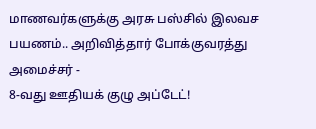மாணவர்களுக்கு அரசு பஸ்சில் இலவச பயணம்.. அறிவித்தார் போக்குவரத்து அமைச்சர் -
8-வது ஊதியக் குழு அப்டேட்!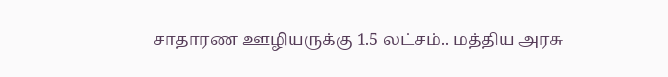சாதாரண ஊழியருக்கு 1.5 லட்சம்.. மத்திய அரசு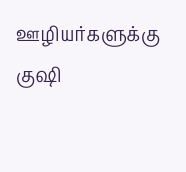ஊழியர்களுக்கு குஷி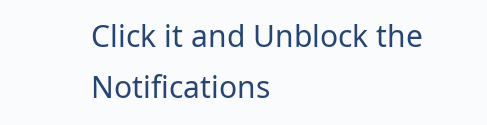Click it and Unblock the Notifications